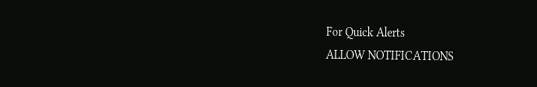For Quick Alerts
ALLOW NOTIFICATIONS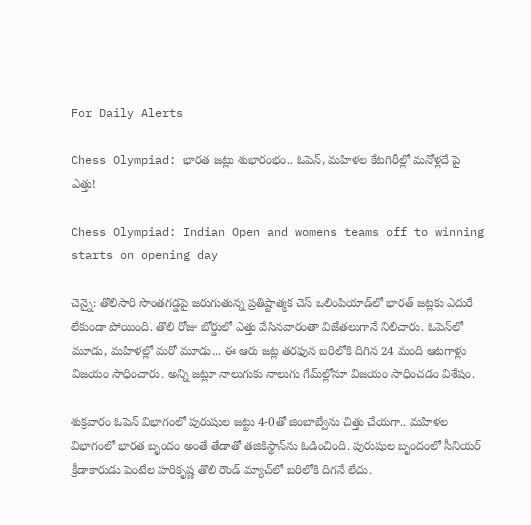For Daily Alerts

Chess Olympiad: భారత జట్లు శుభారంభం.. ఓపెన్, మహిళల కేటగిరీల్లో మనోళ్లదే పై ఎత్తు!

Chess Olympiad: Indian Open and womens teams off to winning starts on opening day

చెన్నై: తొలిసారి సొంతగడ్డపై జరుగుతున్న ప్రతిష్టాత్మక చెస్‌ ఒలింపియాడ్‌లో భారత్‌ జట్లకు ఎదురే లేకుండా పోయింది. తొలి రోజు బోర్డులో ఎత్తు వేసినవారంతా విజేతలుగానే నిలిచారు. ఓపెన్‌లో మూడు, మహిళల్లో మరో మూడు... ఈ ఆరు జట్ల తరఫున బరిలోకి దిగిన 24 మంది ఆటగాళ్లు విజయం సాధించారు. అన్ని జట్లూ నాలుగుకు నాలుగు గేమ్‌ల్లోనూ విజయం సాధించడం విశేషం.

శుక్రవారం ఓపెన్‌ విభాగంలో పురుషుల జట్టు 4-0తో జింబాబ్వేను చిత్తు చేయగా.. మహిళల విభాగంలో భారత బృందం అంతే తేడాతో తజికిస్థాన్‌ను ఓడించింది. పురుషుల బృందంలో సీనియర్‌ క్రీడాకారుడు పెంటేల హరికృష్ణ తొలి రౌండ్‌ మ్యాచ్‌లో బరిలోకి దిగనే లేదు.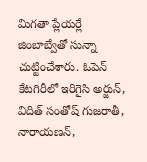మిగతా ప్లేయర్లే జింబాబ్వేతో సున్నా చుట్టించేశారు. ఓపెన్‌ కేటగిరీలో ఇరిగైసి అర్జున్, విదిత్‌ సంతోష్‌ గుజరాతీ, నారాయణన్,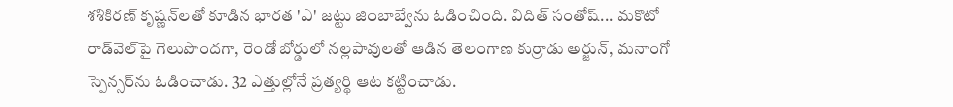శశికిరణ్‌ కృష్ణన్‌లతో కూడిన భారత 'ఎ' జట్టు జింబాబ్వేను ఓడించింది. విదిత్‌ సంతోష్‌... మకొటో రాడ్‌వెల్‌పై గెలుపొందగా, రెండో బోర్డులో నల్లపావులతో ఆడిన తెలంగాణ కుర్రాడు అర్జున్, మనాంగో స్పెన్సర్‌ను ఓడించాడు. 32 ఎత్తుల్లోనే ప్రత్యర్థి ఆట కట్టించాడు.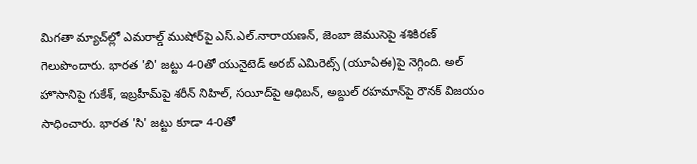మిగతా మ్యాచ్‌ల్లో ఎమరాల్డ్‌ ముషోర్‌పై ఎస్‌.ఎల్‌.నారాయణన్, జెంబా జెముసెపై శశికిరణ్‌ గెలుపొందారు. భారత 'బి' జట్టు 4-0తో యునైటెడ్‌ అరబ్‌ ఎమిరెట్స్‌ (యూఏఈ)పై నెగ్గింది. అల్‌ హొసానిపై గుకేశ్, ఇబ్రహీమ్‌పై శరీన్‌ నిహిల్, సయీద్‌పై ఆధిబన్, అబ్దుల్‌ రహమాన్‌పై రౌనక్‌ విజయం సాధించారు. భారత 'సి' జట్టు కూడా 4-0తో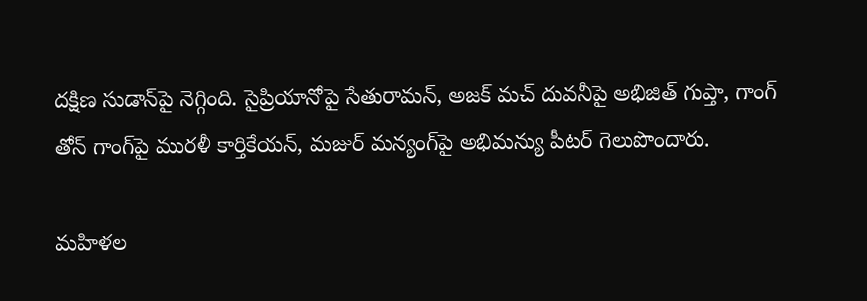దక్షిణ సుడాన్‌పై నెగ్గింది. సైప్రియానోపై సేతురామన్, అజక్‌ మచ్‌ దువనీపై అభిజిత్‌ గుప్తా, గాంగ్‌ తోన్‌ గాంగ్‌పై మురళీ కార్తికేయన్, మజుర్‌ మన్యంగ్‌పై అభిమన్యు పీటర్‌ గెలుపొందారు.

మహిళల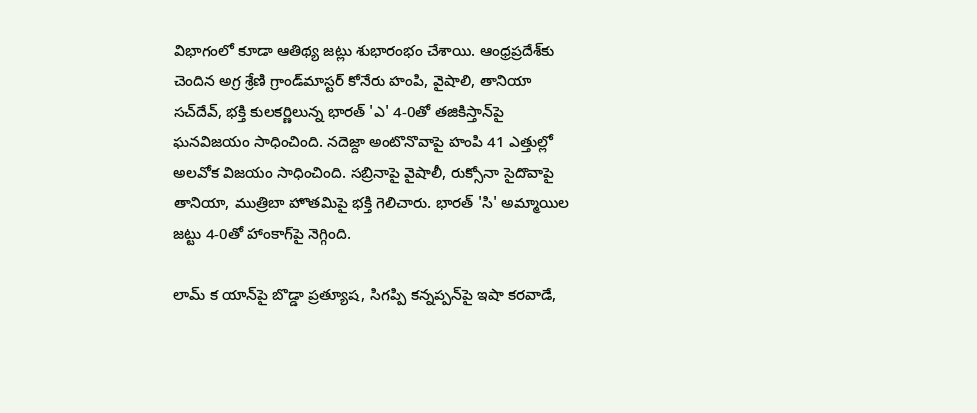విభాగంలో కూడా ఆతిథ్య జట్లు శుభారంభం చేశాయి. ఆంధ్రప్రదేశ్‌కు చెందిన అగ్ర శ్రేణి గ్రాండ్‌మాస్టర్‌ కోనేరు హంపి, వైషాలి, తానియా సచ్‌దేవ్, భక్తి కులకర్ణిలున్న భారత్‌ 'ఎ' 4-0తో తజికిస్తాన్‌పై ఘనవిజయం సాధించింది. నదెజ్దా అంటొనొవాపై హంపి 41 ఎత్తుల్లో అలవోక విజయం సాధించింది. సబ్రినాపై వైషాలీ, రుక్సోనా సైదొవాపై తానియా, ముత్రిబా హొతమిపై భక్తి గెలిచారు. భారత్‌ 'సి' అమ్మాయిల జట్టు 4-0తో హాంకాగ్‌పై నెగ్గింది.

లామ్‌ క యాన్‌పై బొడ్డా ప్రత్యూష, సిగప్పి కన్నప్పన్‌పై ఇషా కరవాడే,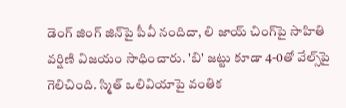డెంగ్‌ జింగ్‌ జిన్‌పై పీవీ నందిదా, లి జాయ్‌ చింగ్‌పై సాహితి వర్షిణి విజయం సాధించారు. 'బి' జట్టు కూడా 4-0తో వేల్స్‌పై గెలిచింది. స్మిత్‌ ఒలివియాపై వంతిక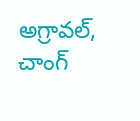అగ్రావల్, చాంగ్‌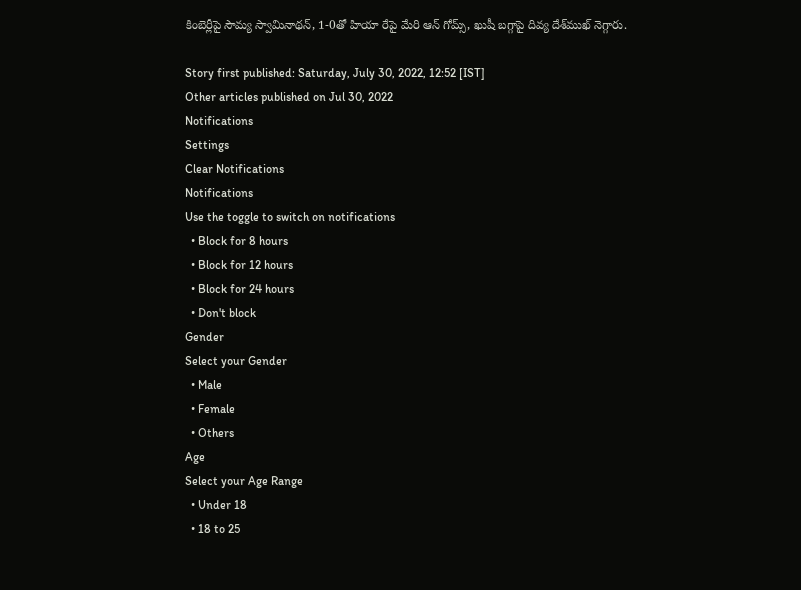కింబెర్లీపై సౌమ్య స్వామినాథన్, 1-0తో హియా రేపై మేరి ఆన్‌ గోమ్స్, ఖుషీ బగ్గాపై దివ్య దేశ్‌ముఖ్‌ నెగ్గారు.

Story first published: Saturday, July 30, 2022, 12:52 [IST]
Other articles published on Jul 30, 2022
Notifications
Settings
Clear Notifications
Notifications
Use the toggle to switch on notifications
  • Block for 8 hours
  • Block for 12 hours
  • Block for 24 hours
  • Don't block
Gender
Select your Gender
  • Male
  • Female
  • Others
Age
Select your Age Range
  • Under 18
  • 18 to 25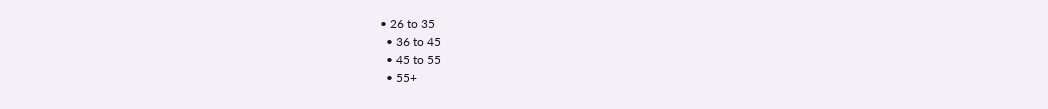• 26 to 35
  • 36 to 45
  • 45 to 55
  • 55+